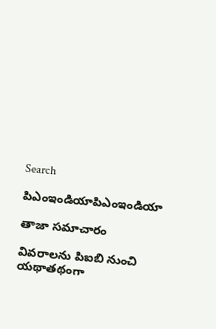Search

పిఎంఇండియాపిఎంఇండియా

తాజా స‌మాచారం

వివరాలను పిఐబి నుంచి యథాతథంగా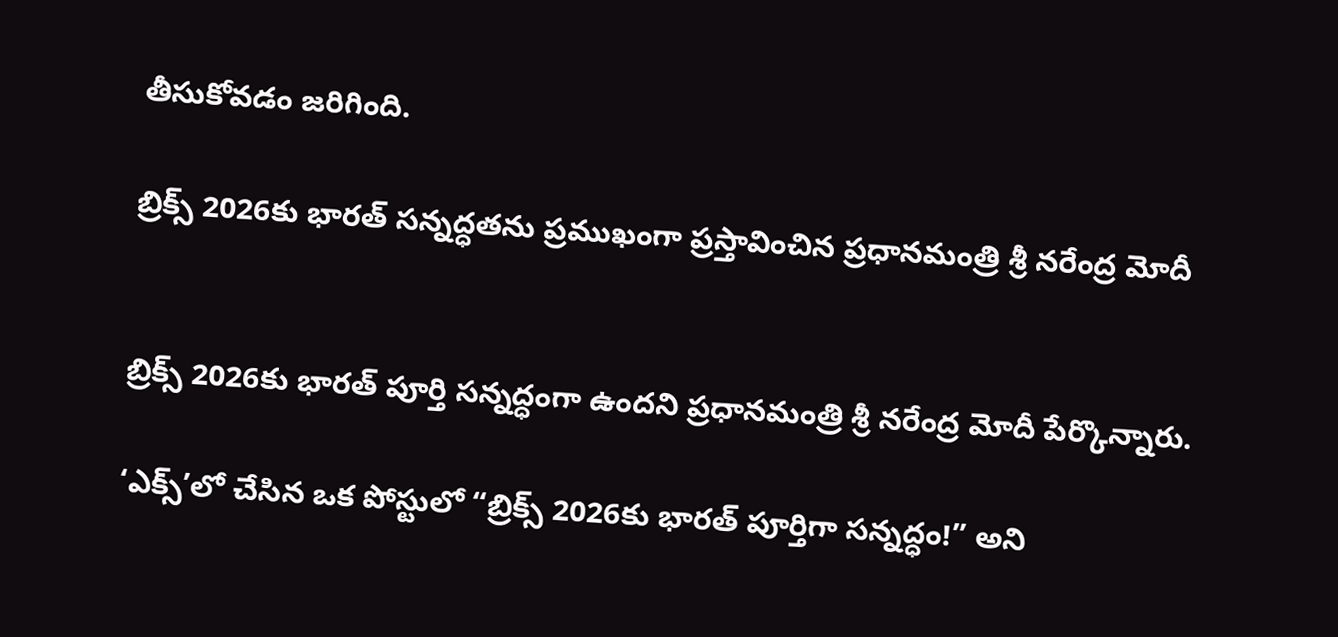తీసుకోవడం జరిగింది.

బ్రిక్స్‌ 2026కు భారత్‌ సన్నద్ధతను ప్రముఖంగా ప్రస్తావించిన ప్రధానమంత్రి శ్రీ నరేంద్ర మోదీ


బ్రిక్స్‌ 2026కు భారత్‌ పూర్తి సన్నద్ధంగా ఉందని ప్రధానమంత్రి శ్రీ నరేంద్ర మోదీ పేర్కొన్నారు.

‘ఎక్స్‌’లో చేసిన ఒక పోస్టులో “బ్రిక్స్‌ 2026కు భారత్‌ పూర్తిగా సన్నద్ధం!” అని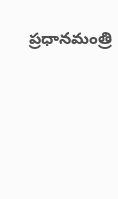ప్రధానమంత్రి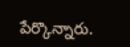పేర్కొన్నారు.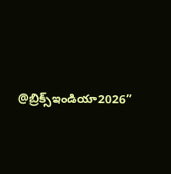@బ్రిక్స్ఇండియా2026”